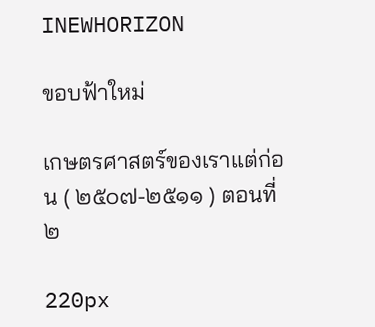INEWHORIZON

ขอบฟ้าใหม่

เกษตรศาสตร์ของเราแต่ก่อน ( ๒๕๐๗-๒๕๑๑ ) ตอนที่ ๒

220px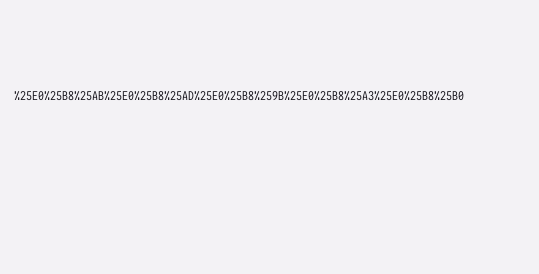%25E0%25B8%25AB%25E0%25B8%25AD%25E0%25B8%259B%25E0%25B8%25A3%25E0%25B8%25B0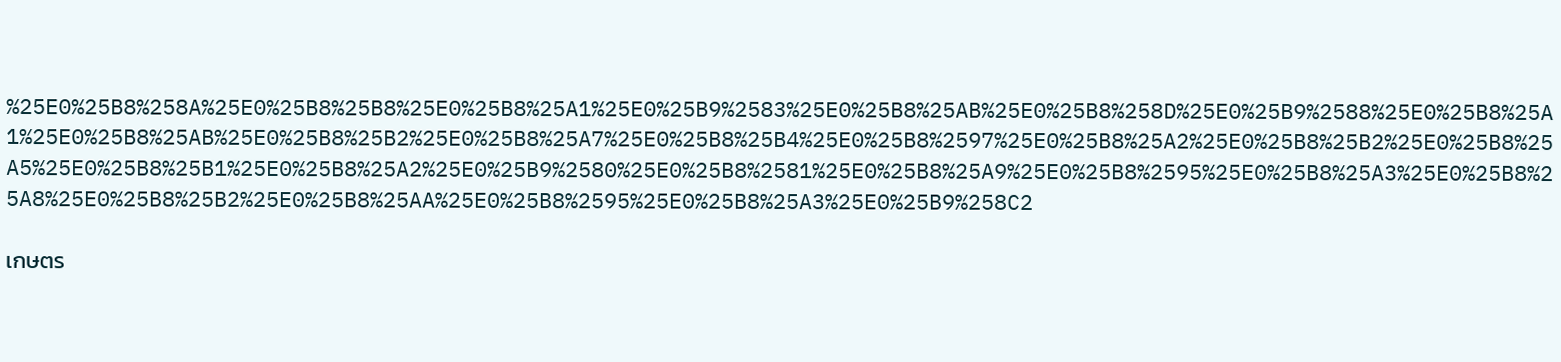%25E0%25B8%258A%25E0%25B8%25B8%25E0%25B8%25A1%25E0%25B9%2583%25E0%25B8%25AB%25E0%25B8%258D%25E0%25B9%2588%25E0%25B8%25A1%25E0%25B8%25AB%25E0%25B8%25B2%25E0%25B8%25A7%25E0%25B8%25B4%25E0%25B8%2597%25E0%25B8%25A2%25E0%25B8%25B2%25E0%25B8%25A5%25E0%25B8%25B1%25E0%25B8%25A2%25E0%25B9%2580%25E0%25B8%2581%25E0%25B8%25A9%25E0%25B8%2595%25E0%25B8%25A3%25E0%25B8%25A8%25E0%25B8%25B2%25E0%25B8%25AA%25E0%25B8%2595%25E0%25B8%25A3%25E0%25B9%258C2

เกษตร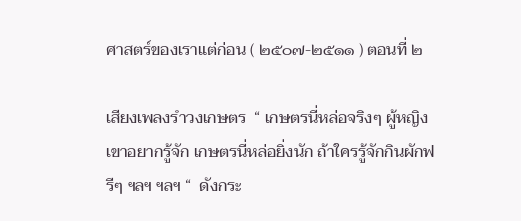ศาสตร์ของเราแต่ก่อน ( ๒๕๐๗-๒๕๑๑ ) ตอนที่ ๒

เสียงเพลงรำวงเกษตร  “ เกษตรนี่หล่อจริงๆ ผู้หญิงเขาอยากรู้จัก เกษตรนี่หล่อยิ่งนัก ถ้าใครรู้จักกินผักฟรีๆ ฯลฯ ฯลฯ “  ดังกระ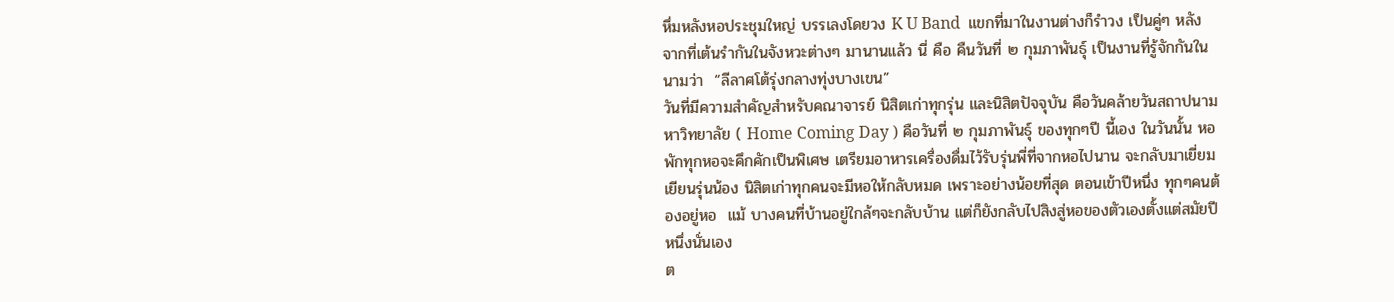หึ่มหลังหอประชุมใหญ่ บรรเลงโดยวง K U Band  แขกที่มาในงานต่างก็รำวง เป็นคู่ๆ หลังจากที่เต้นรำกันในจังหวะต่างๆ มานานแล้ว นี่ คือ คืนวันที่ ๒ กุมภาพันธุ์ เป็นงานที่รู้จักกันในนามว่า  “ลีลาศโต้รุ่งกลางทุ่งบางเขน”
วันที่มีความสำคัญสำหรับคณาจารย์ นิสิตเก่าทุกรุ่น และนิสิตปัจจุบัน คือวันคล้ายวันสถาปนามหาวิทยาลัย ( Home Coming Day ) คือวันที่ ๒ กุมภาพันธุ์ ของทุกๆปี นี้เอง ในวันนั้น หอพักทุกหอจะคึกคักเป็นพิเศษ เตรียมอาหารเครื่องดื่มไว้รับรุ่นพี่ที่จากหอไปนาน จะกลับมาเยี่ยมเยียนรุ่นน้อง นิสิตเก่าทุกคนจะมีหอให้กลับหมด เพราะอย่างน้อยที่สุด ตอนเข้าปีหนึ่ง ทุกๆคนต้องอยู่หอ  แม้ บางคนที่บ้านอยู่ใกล้ๆจะกลับบ้าน แต่ก็ยังกลับไปสิงสู่หอของตัวเองตั้งแต่สมัยปีหนึ่งนั่นเอง
ต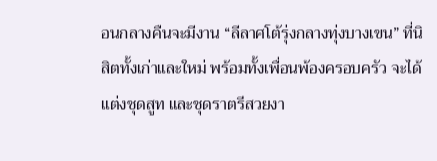อนกลางคืนจะมีงาน “ลีลาศโต้รุ่งกลางทุ่งบางเขน” ที่นิสิตทั้งเก่าและใหม่ พร้อมทั้งเพื่อนพ้องครอบครัว จะได้แต่งชุดสูท และชุดราตรีสวยงา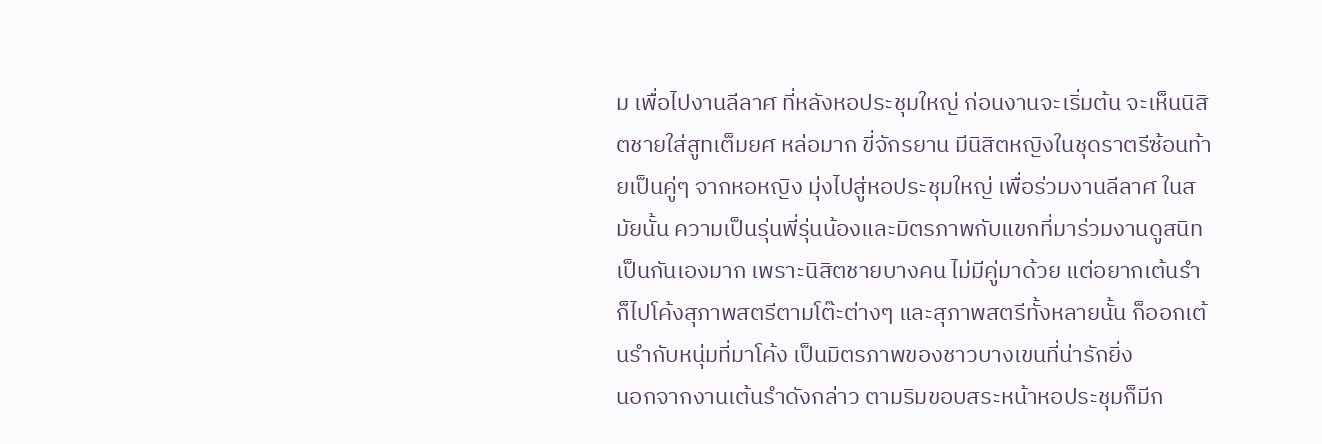ม เพื่อไปงานลีลาศ ที่หลังหอประชุมใหญ่ ก่อนงานจะเริ่มต้น จะเห็นนิสิตชายใส่สูทเต็มยศ หล่อมาก ขี่จักรยาน มีนิสิตหญิงในชุดราตรีซ้อนท้ายเป็นคู่ๆ จากหอหญิง มุ่งไปสู่หอประชุมใหญ่ เพื่อร่วมงานลีลาศ ในสมัยนั้น ความเป็นรุ่นพี่รุ่นน้องและมิตรภาพกับแขกที่มาร่วมงานดูสนิทเป็นกันเองมาก เพราะนิสิตชายบางคน ไม่มีคู่มาด้วย แต่อยากเต้นรำ ก็ไปโค้งสุภาพสตรีตามโต๊ะต่างๆ และสุภาพสตรีทั้งหลายนั้น ก็ออกเต้นรำกับหนุ่มที่มาโค้ง เป็นมิตรภาพของชาวบางเขนที่น่ารักยิ่ง
นอกจากงานเต้นรำดังกล่าว ตามริมขอบสระหน้าหอประชุมก็มีก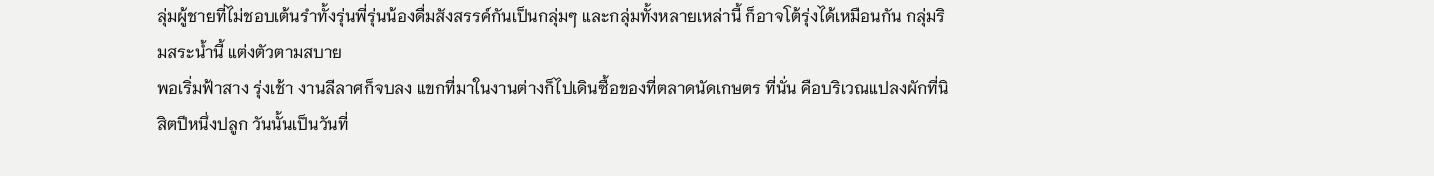ลุ่มผู้ชายที่ไม่ชอบเต้นรำทั้งรุ่นพี่รุ่นน้องดื่มสังสรรค์กันเป็นกลุ่มๆ และกลุ่มทั้งหลายเหล่านี้ ก็อาจโต้รุ่งได้เหมือนกัน กลุ่มริมสระน้ำนี้ แต่งตัวตามสบาย
พอเริ่มฟ้าสาง รุ่งเช้า งานลีลาศก็จบลง แขกที่มาในงานต่างก็ไปเดินซื้อของที่ตลาดนัดเกษตร ที่นั่น คือบริเวณแปลงผักที่นิสิตปีหนึ่งปลูก วันนั้นเป็นวันที่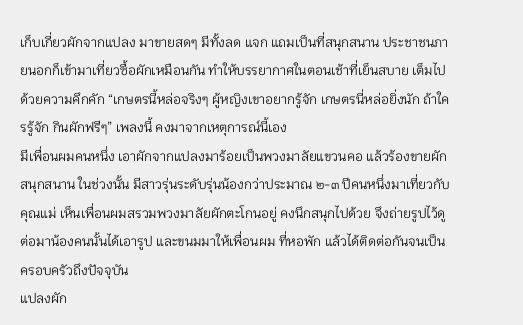เก็บเกี่ยวผักจากแปลง มาขายสดๆ มีทั้งลด แจก แถมเป็นที่สนุกสนาน ประชาชนภายนอกก็เข้ามาเที่ยวซื้อผักเหมือนกัน ทำให้บรรยากาศในตอนเช้าที่เย็นสบาย เต็มไปด้วยความคึกคัก “เกษตรนี้หล่อจริงๆ ผู้หญิงเขาอยากรู้จัก เกษตรนี่หล่อยิ่งนัก ถ้าใครรู้จัก กินผักฟรีๆ” เพลงนี้ คงมาจากเหตุการณ์นี้เอง
มีเพื่อนผมคนหนึ่ง เอาผักจากแปลงมาร้อยเป็นพวงมาลัยแขวนคอ แล้วร้องขายผักสนุกสนาน ในช่วงนั้น มีสาวรุ่นระดับรุ่นน้องกว่าประมาณ ๒-๓ ปีคนหนึ่งมาเที่ยวกับคุณแม่ เห็นเพื่อนผมสรวมพวงมาลัยผักตะโกนอยู่ คงนึกสนุกไปด้วย จึงถ่ายรูปไว้ดู ต่อมาน้องคนนั้นได้เอารูป และขนมมาให้เพื่อนผม ที่หอพัก แล้วได้ติดต่อกันจนเป็นครอบครัวถึงปัจจุบัน
แปลงผัก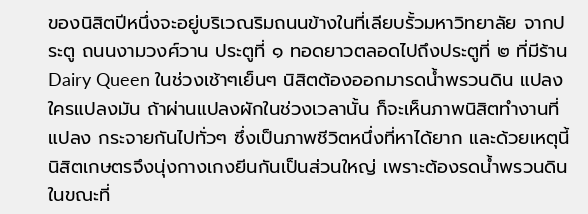ของนิสิตปีหนึ่งจะอยู่บริเวณริมถนนข้างในที่เลียบรั้วมหาวิทยาลัย จากประตู ถนนงามวงศ์วาน ประตูที่ ๑ ทอดยาวตลอดไปถึงประตูที่ ๒ ที่มีร้าน Dairy Queen ในช่วงเช้าๆเย็นๆ นิสิตต้องออกมารดน้ำพรวนดิน แปลงใครแปลงมัน ถ้าผ่านแปลงผักในช่วงเวลานั้น ก็จะเห็นภาพนิสิตทำงานที่แปลง กระจายกันไปทั่วๆ ซึ่งเป็นภาพชีวิตหนึ่งที่หาได้ยาก และด้วยเหตุนี้ นิสิตเกษตรจึงนุ่งกางเกงยีนกันเป็นส่วนใหญ่ เพราะต้องรดน้ำพรวนดิน
ในขณะที่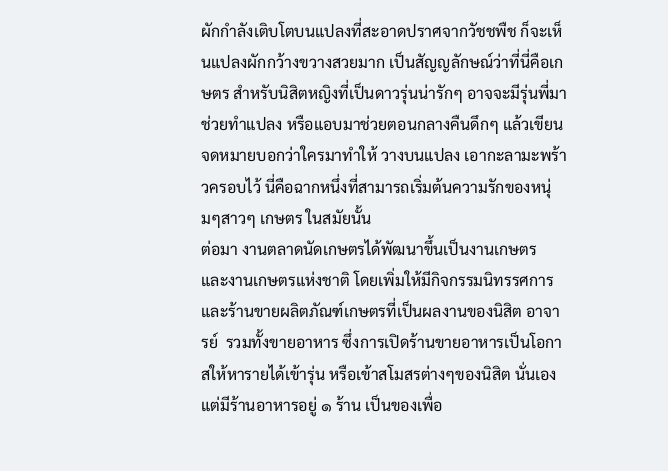ผักกำลังเติบโตบนแปลงที่สะอาดปราศจากวัชชพืช ก็จะเห็นแปลงผักกว้างขวางสวยมาก เป็นสัญญลักษณ์ว่าที่นี่คือเกษตร สำหรับนิสิตหญิงที่เป็นดาวรุ่นน่ารักๆ อาจจะมีรุ่นพี่มาช่วยทำแปลง หรือแอบมาช่วยตอนกลางคืนดึกๆ แล้วเขียนจดหมายบอกว่าใครมาทำให้ วางบนแปลง เอากะลามะพร้าวครอบไว้ นี่คือฉากหนึ่งที่สามารถเริ่มต้นความรักของหนุ่มๆสาวๆ เกษตร ในสมัยนั้น
ต่อมา งานตลาดนัดเกษตรได้พัฒนาขึ้นเป็นงานเกษตร และงานเกษตรแห่งชาติ โดยเพิ่มให้มีกิจกรรมนิทรรศการ และร้านขายผลิตภัณฑ์เกษตรที่เป็นผลงานของนิสิต อาจารย์  รวมทั้งขายอาหาร ซึ่งการเปิดร้านขายอาหารเป็นโอกาสให้หารายได้เข้ารุ่น หรือเข้าสโมสรต่างๆของนิสิต นั่นเอง แต่มีร้านอาหารอยู่ ๑ ร้าน เป็นของเพื่อ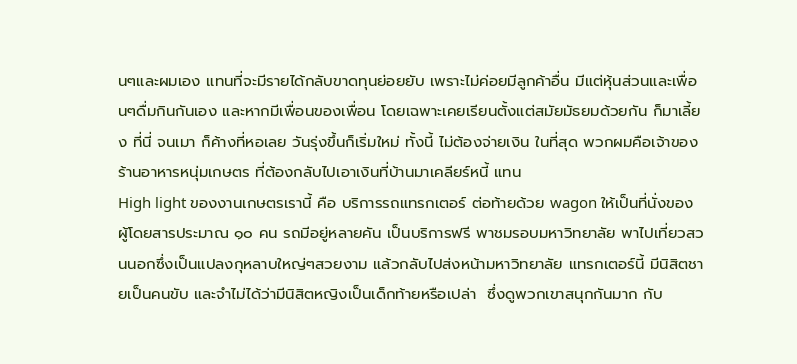นๆและผมเอง แทนที่จะมีรายได้กลับขาดทุนย่อยยับ เพราะไม่ค่อยมีลูกค้าอื่น มีแต่หุ้นส่วนและเพื่อนๆดื่มกินกันเอง และหากมีเพื่อนของเพื่อน โดยเฉพาะเคยเรียนตั้งแต่สมัยมัธยมด้วยกัน ก็มาเลี้ยง ที่นี่ จนเมา ก็ค้างที่หอเลย วันรุ่งขึ้นก็เริ่มใหม่ ทั้งนี้ ไม่ต้องจ่ายเงิน ในที่สุด พวกผมคือเจ้าของร้านอาหารหนุ่มเกษตร ที่ต้องกลับไปเอาเงินที่บ้านมาเคลียร์หนี้ แทน
High light ของงานเกษตรเรานี้ คือ บริการรถแทรกเตอร์ ต่อท้ายด้วย wagon ให้เป็นที่นั่งของผู้โดยสารประมาณ ๑๐ คน รถมีอยู่หลายคัน เป็นบริการฟรี พาชมรอบมหาวิทยาลัย พาไปเที่ยวสวนนอกซึ่งเป็นแปลงกุหลาบใหญ่ๆสวยงาม แล้วกลับไปส่งหน้ามหาวิทยาลัย แทรกเตอร์นี้ มีนิสิตชายเป็นคนขับ และจำไม่ได้ว่ามีนิสิตหญิงเป็นเด็กท้ายหรือเปล่า  ซึ่งดูพวกเขาสนุกกันมาก กับ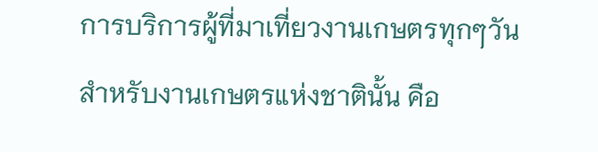การบริการผู้ที่มาเที่ยวงานเกษตรทุกๆวัน
สำหรับงานเกษตรแห่งชาตินั้น คือ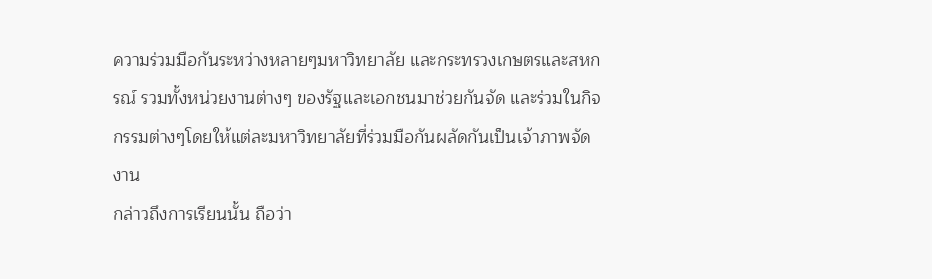ความร่วมมือกันระหว่างหลายๆมหาวิทยาลัย และกระทรวงเกษตรและสหกรณ์ รวมทั้งหน่วยงานต่างๆ ของรัฐและเอกชนมาช่วยกันจัด และร่วมในกิจกรรมต่างๆโดยให้แต่ละมหาวิทยาลัยที่ร่วมมือกันผลัดกันเป็นเจ้าภาพจัดงาน
กล่าวถึงการเรียนนั้น ถือว่า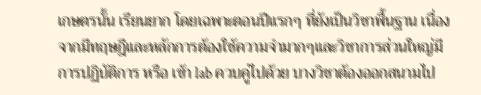เกษตรนั้น เรียนยาก โดยเฉพาะตอนปีแรกๆ ที่ยังเป็นวิชาพื้นฐาน เนื่องจากมีทฤษฎีและหลักการต้องใช้ความจำมากๆและวิชาการส่วนใหญ่มีการปฏิบัติการ หรือ เข้า lab ควบคู่ไปด้วย บางวิชาต้องออกสนามไป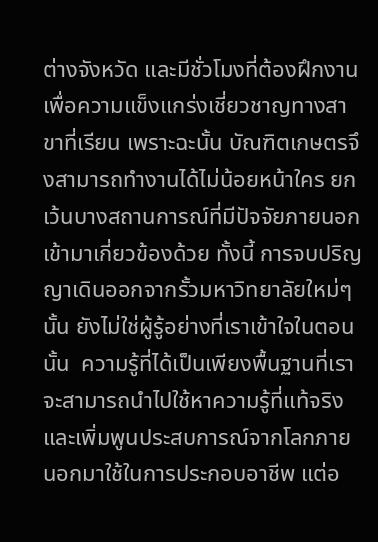ต่างจังหวัด และมีชั่วโมงที่ต้องฝึกงาน เพื่อความแข็งแกร่งเชี่ยวชาญทางสาขาที่เรียน เพราะฉะนั้น บัณฑิตเกษตรจึงสามารถทำงานได้ไม่น้อยหน้าใคร ยกเว้นบางสถานการณ์ที่มีปัจจัยภายนอกเข้ามาเกี่ยวข้องด้วย ทั้งนี้ การจบปริญญาเดินออกจากรั้วมหาวิทยาลัยใหม่ๆนั้น ยังไม่ใช่ผู้รู้อย่างที่เราเข้าใจในตอนนั้น  ความรู้ที่ได้เป็นเพียงพื้นฐานที่เราจะสามารถนำไปใช้หาความรู้ที่แท้จริงและเพิ่มพูนประสบการณ์จากโลกภายนอกมาใช้ในการประกอบอาชีพ แต่อ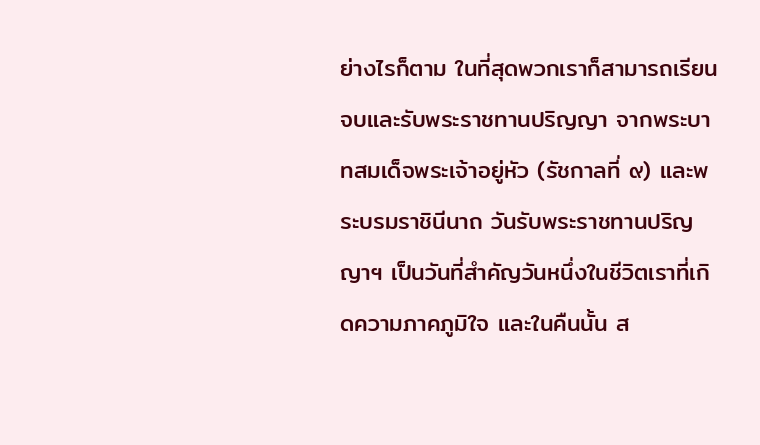ย่างไรก็ตาม ในที่สุดพวกเราก็สามารถเรียนจบและรับพระราชทานปริญญา จากพระบาทสมเด็จพระเจ้าอยู่หัว (รัชกาลที่ ๙) และพระบรมราชินีนาถ วันรับพระราชทานปริญญาฯ เป็นวันที่สำคัญวันหนึ่งในชีวิตเราที่เกิดความภาคภูมิใจ และในคืนนั้น ส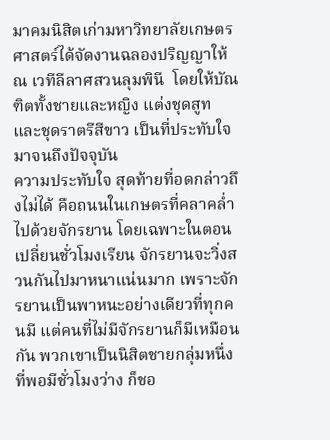มาคมนิสิตเก่ามหาวิทยาลัยเกษตรศาสตร์ได้จัดงานฉลองปริญญาให้ ณ เวทีลีลาศสวนลุมพินี  โดยให้บัณฑิตทั้งชายและหญิง แต่งชุดสูท และชุดราตรีสีขาว เป็นที่ประทับใจมาจนถึงปัจจุบัน
ความประทับใจ สุดท้ายที่อดกล่าวถึงไม่ได้ คือถนนในเกษตรที่คลาคล่ำไปด้วยจักรยาน โดยเฉพาะในตอนเปลี่ยนชั่วโมงเรียน จักรยานจะวิ่งสวนกันไปมาหนาแน่นมาก เพราะจักรยานเป็นพาหนะอย่างเดียวที่ทุกคนมี แต่คนที่ไม่มีจักรยานก็มีเหมือนกัน พวกเขาเป็นนิสิตชายกลุ่มหนึ่ง ที่พอมีชั่วโมงว่าง ก็ชอ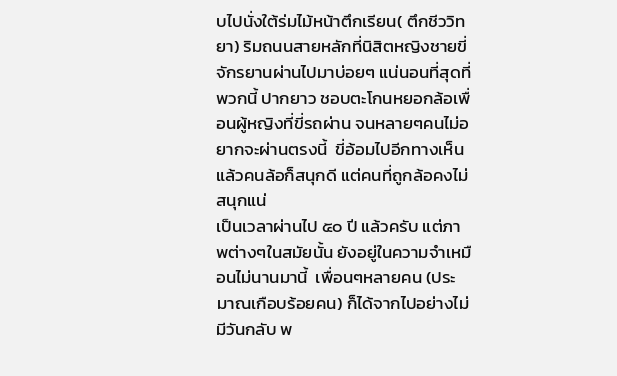บไปนั่งใต้ร่มไม้หน้าตึกเรียน( ตึกชีววิทยา) ริมถนนสายหลักที่นิสิตหญิงชายขี่จักรยานผ่านไปมาบ่อยๆ แน่นอนที่สุดที่พวกนี้ ปากยาว ชอบตะโกนหยอกล้อเพื่อนผู้หญิงที่ขี่รถผ่าน จนหลายๆคนไม่อยากจะผ่านตรงนี้  ขี่อ้อมไปอีกทางเห็นแล้วคนล้อก็สนุกดี แต่คนที่ถูกล้อคงไม่สนุกแน่
เป็นเวลาผ่านไป ๕๐ ปี แล้วครับ แต่ภาพต่างๆในสมัยนั้น ยังอยู่ในความจำเหมือนไม่นานมานี้  เพื่อนๆหลายคน (ประมาณเกือบร้อยคน) ก็ได้จากไปอย่างไม่มีวันกลับ พ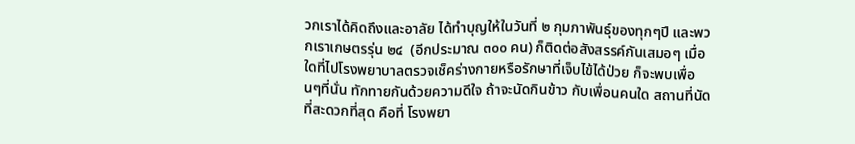วกเราได้คิดถึงและอาลัย ได้ทำบุญให้ในวันที่ ๒ กุมภาพันธุ์ของทุกๆปี และพวกเราเกษตรรุ่น ๒๔  (อีกประมาณ ๓๐๐ คน) ก็ติดต่อสังสรรค์กันเสมอๆ เมื่อใดที่ไปโรงพยาบาลตรวจเช็คร่างกายหรือรักษาที่เจ็บไข้ได้ป่วย ก็จะพบเพื่อนๆที่นั่น ทักทายกันด้วยความดีใจ ถ้าจะนัดกินข้าว กับเพื่อนคนใด สถานที่นัดที่สะดวกที่สุด คือที่ โรงพยา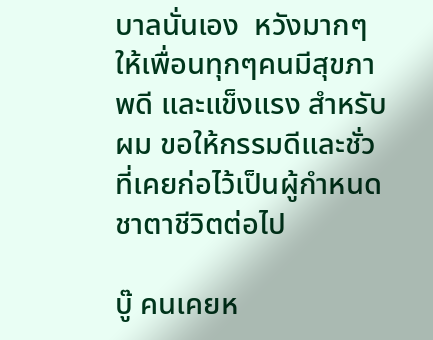บาลนั่นเอง  หวังมากๆ ให้เพื่อนทุกๆคนมีสุขภาพดี และแข็งแรง สำหรับผม ขอให้กรรมดีและชั่วที่เคยก่อไว้เป็นผู้กำหนดชาตาชีวิตต่อไป

บู๊ คนเคยห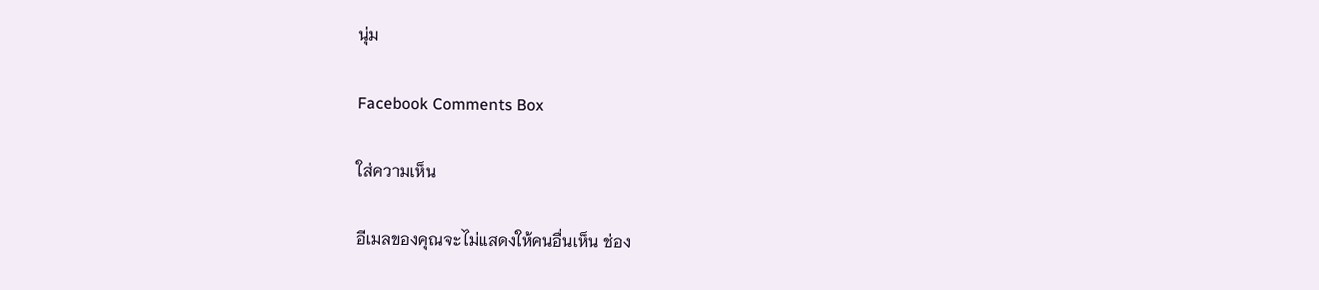นุ่ม

Facebook Comments Box

ใส่ความเห็น

อีเมลของคุณจะไม่แสดงให้คนอื่นเห็น ช่อง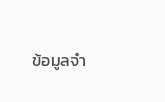ข้อมูลจำ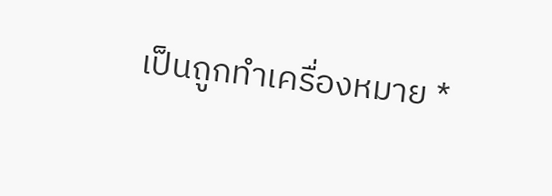เป็นถูกทำเครื่องหมาย *